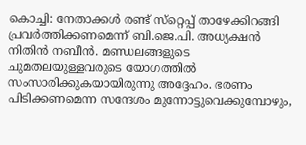കൊച്ചി: നേതാക്കൾ രണ്ട് സ്‌റ്റെപ്പ് താഴേക്കിറങ്ങി പ്രവർത്തിക്കണമെന്ന് ബി.ജെ.പി. അധ്യക്ഷൻ നിതിൻ നബീൻ. മണ്ഡലങ്ങളുടെ ചുമതലയുള്ളവരുടെ യോഗത്തിൽ സംസാരിക്കുകയായിരുന്നു അദ്ദേഹം. ഭരണം പിടിക്കണമെന്ന സന്ദേശം മുന്നോട്ടുവെക്കുമ്പോഴും,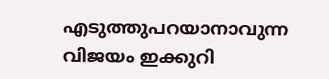എടുത്തുപറയാനാവുന്ന വിജയം ഇക്കുറി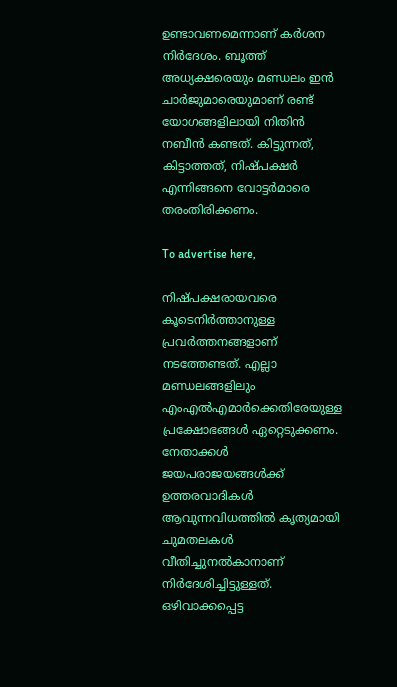ഉണ്ടാവണമെന്നാണ് കർശന നിർദേശം. ബൂത്ത് അധ്യക്ഷരെയും മണ്ഡലം ഇൻ ചാർജുമാരെയുമാണ് രണ്ട് യോഗങ്ങളിലായി നിതിൻ നബീൻ കണ്ടത്. കിട്ടുന്നത്, കിട്ടാത്തത്, നിഷ്പക്ഷർ എന്നിങ്ങനെ വോട്ടർമാരെ തരംതിരിക്കണം.

To advertise here,

നിഷ്പക്ഷരായവരെ കൂടെനിർത്താനുള്ള പ്രവർത്തനങ്ങളാണ് നടത്തേണ്ടത്. എല്ലാ മണ്ഡലങ്ങളിലും എംഎൽഎമാർക്കെതിരേയുള്ള പ്രക്ഷോഭങ്ങൾ ഏറ്റെടുക്കണം. നേതാക്കൾ ജയപരാജയങ്ങൾക്ക് ഉത്തരവാദികൾ ആവുന്നവിധത്തിൽ കൃത്യമായി ചുമതലകൾ വീതിച്ചുനൽകാനാണ് നിർദേശിച്ചിട്ടുള്ളത്. ഒഴിവാക്കപ്പെട്ട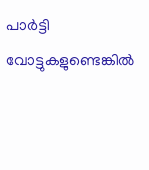പാർട്ടി വോട്ടുകളുണ്ടെങ്കിൽ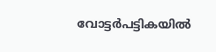വോട്ടർപട്ടികയിൽ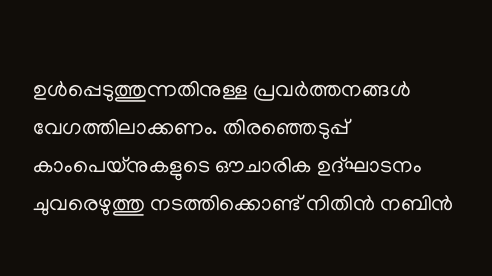ഉൾപ്പെടുത്തുന്നതിനുള്ള പ്രവർത്തനങ്ങൾ വേഗത്തിലാക്കണം. തിരഞ്ഞെടുപ്പ് കാംപെയ്നുകളുടെ ഔചാരിക ഉദ്ഘാടനം ചുവരെഴുത്തു നടത്തിക്കൊണ്ട് നിതിൻ നബിൻ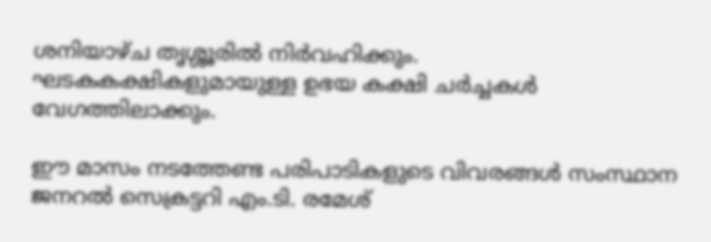ശനിയാഴ്ച തൃശ്ശൂരിൽ നിർവഹിക്കും. ഘടകകക്ഷികളുമായുള്ള ഉഭയ കക്ഷി ചർച്ചകൾ വേഗത്തിലാക്കും.

ഈ മാസം നടത്തേണ്ട പരിപാടികളുടെ വിവരങ്ങൾ സംസ്ഥാന ജനറൽ സെക്രട്ടറി എം.ടി. രമേശ്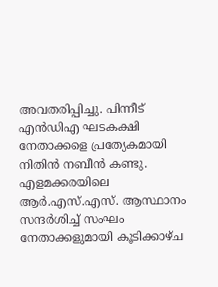അവതരിപ്പിച്ചു. പിന്നീട് എൻഡിഎ ഘടകക്ഷി നേതാക്കളെ പ്രത്യേകമായി നിതിൻ നബീൻ കണ്ടു. എളമക്കരയിലെ ആർ.എസ്.എസ്. ആസ്ഥാനം സന്ദർശിച്ച് സംഘം നേതാക്കളുമായി കൂടിക്കാഴ്ച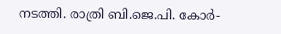നടത്തി. രാത്രി ബി.ജെ.പി. കോർ-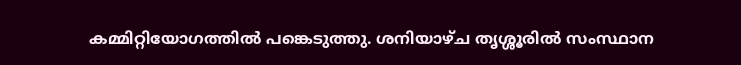കമ്മിറ്റിയോഗത്തിൽ പങ്കെടുത്തു. ശനിയാഴ്ച തൃശ്ശൂരിൽ സംസ്ഥാന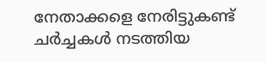നേതാക്കളെ നേരിട്ടുകണ്ട് ചർച്ചകൾ നടത്തിയ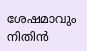ശേഷമാവും നിതിൻ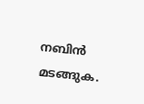നബിൻ മടങ്ങുക.